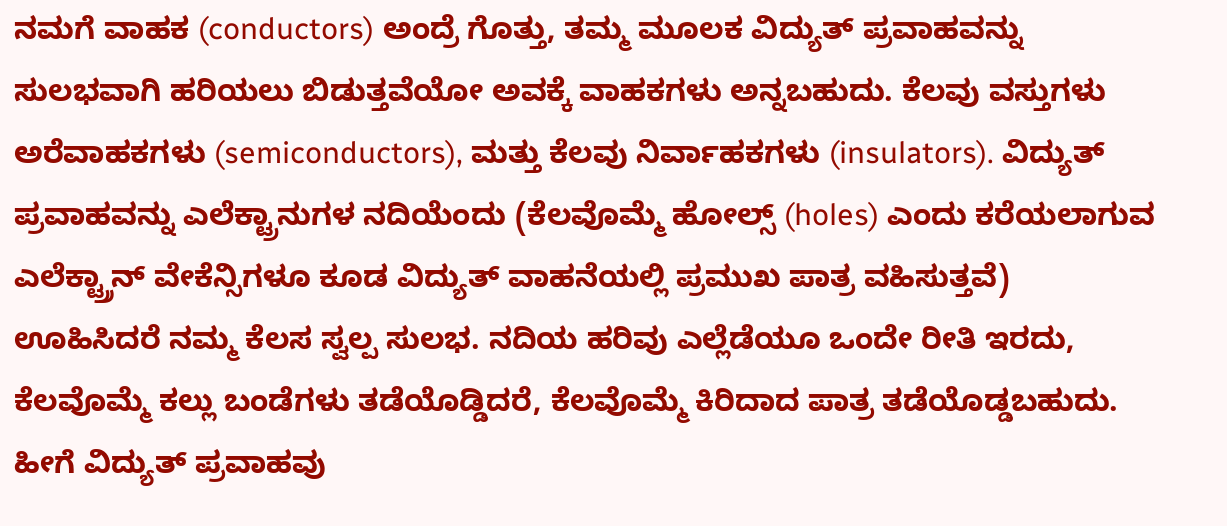ನಮಗೆ ವಾಹಕ (conductors) ಅಂದ್ರೆ ಗೊತ್ತು, ತಮ್ಮ ಮೂಲಕ ವಿದ್ಯುತ್ ಪ್ರವಾಹವನ್ನು ಸುಲಭವಾಗಿ ಹರಿಯಲು ಬಿಡುತ್ತವೆಯೋ ಅವಕ್ಕೆ ವಾಹಕಗಳು ಅನ್ನಬಹುದು. ಕೆಲವು ವಸ್ತುಗಳು ಅರೆವಾಹಕಗಳು (semiconductors), ಮತ್ತು ಕೆಲವು ನಿರ್ವಾಹಕಗಳು (insulators). ವಿದ್ಯುತ್ ಪ್ರವಾಹವನ್ನು ಎಲೆಕ್ಟ್ರಾನುಗಳ ನದಿಯೆಂದು (ಕೆಲವೊಮ್ಮೆ ಹೋಲ್ಸ್ (holes) ಎಂದು ಕರೆಯಲಾಗುವ ಎಲೆಕ್ಟ್ರ್ರಾನ್ ವೇಕೆನ್ಸಿಗಳೂ ಕೂಡ ವಿದ್ಯುತ್ ವಾಹನೆಯಲ್ಲಿ ಪ್ರಮುಖ ಪಾತ್ರ ವಹಿಸುತ್ತವೆ) ಊಹಿಸಿದರೆ ನಮ್ಮ ಕೆಲಸ ಸ್ವಲ್ಪ ಸುಲಭ. ನದಿಯ ಹರಿವು ಎಲ್ಲೆಡೆಯೂ ಒಂದೇ ರೀತಿ ಇರದು, ಕೆಲವೊಮ್ಮೆ ಕಲ್ಲು ಬಂಡೆಗಳು ತಡೆಯೊಡ್ಡಿದರೆ, ಕೆಲವೊಮ್ಮೆ ಕಿರಿದಾದ ಪಾತ್ರ ತಡೆಯೊಡ್ಡಬಹುದು. ಹೀಗೆ ವಿದ್ಯುತ್ ಪ್ರವಾಹವು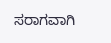ಸರಾಗವಾಗಿ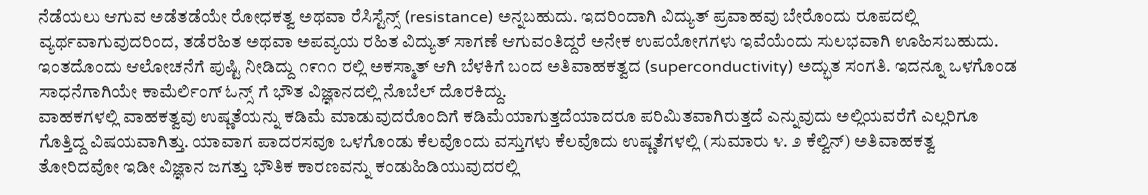ನೆಡೆಯಲು ಆಗುವ ಅಡೆತಡೆಯೇ ರೋಧಕತ್ವ ಅಥವಾ ರೆಸಿಸ್ಟೆನ್ಸ್ (resistance) ಅನ್ನಬಹುದು. ಇದರಿಂದಾಗಿ ವಿದ್ಯುತ್ ಪ್ರವಾಹವು ಬೇರೊಂದು ರೂಪದಲ್ಲಿ ವ್ಯರ್ಥವಾಗುವುದರಿಂದ, ತಡೆರಹಿತ ಅಥವಾ ಅಪವ್ಯಯ ರಹಿತ ವಿದ್ಯುತ್ ಸಾಗಣೆ ಆಗುವಂತಿದ್ದರೆ ಅನೇಕ ಉಪಯೋಗಗಳು ಇವೆಯೆಂದು ಸುಲಭವಾಗಿ ಊಹಿಸಬಹುದು. ಇಂತದೊಂದು ಆಲೋಚನೆಗೆ ಪುಷ್ಟಿ ನೀಡಿದ್ದು ೧೯೧೧ ರಲ್ಲಿ ಅಕಸ್ಮಾತ್ ಆಗಿ ಬೆಳಕಿಗೆ ಬಂದ ಅತಿವಾಹಕತ್ವದ (superconductivity) ಅದ್ಭುತ ಸಂಗತಿ. ಇದನ್ನೂ ಒಳಗೊಂಡ ಸಾಧನೆಗಾಗಿಯೇ ಕಾಮೆರ್ಲಿಂಗ್ ಓನ್ಸ್ ಗೆ ಭೌತ ವಿಜ್ಞಾನದಲ್ಲಿ ನೊಬೆಲ್ ದೊರಕಿದ್ದು.
ವಾಹಕಗಳಲ್ಲಿ ವಾಹಕತ್ವವು ಉಷ್ಣತೆಯನ್ನು ಕಡಿಮೆ ಮಾಡುವುದರೊಂದಿಗೆ ಕಡಿಮೆಯಾಗುತ್ತದೆಯಾದರೂ ಪರಿಮಿತವಾಗಿರುತ್ತದೆ ಎನ್ನುವುದು ಅಲ್ಲಿಯವರೆಗೆ ಎಲ್ಲರಿಗೂ ಗೊತ್ತಿದ್ದ ವಿಷಯವಾಗಿತ್ತು. ಯಾವಾಗ ಪಾದರಸವೂ ಒಳಗೊಂಡು ಕೆಲವೊಂದು ವಸ್ತುಗಳು ಕೆಲವೊದು ಉಷ್ಣತೆಗಳಲ್ಲಿ (ಸುಮಾರು ೪. ೨ ಕೆಲ್ವಿನ್) ಅತಿವಾಹಕತ್ವ ತೋರಿದವೋ ಇಡೀ ವಿಜ್ಞಾನ ಜಗತ್ತು ಭೌತಿಕ ಕಾರಣವನ್ನು ಕಂಡುಹಿಡಿಯುವುದರಲ್ಲಿ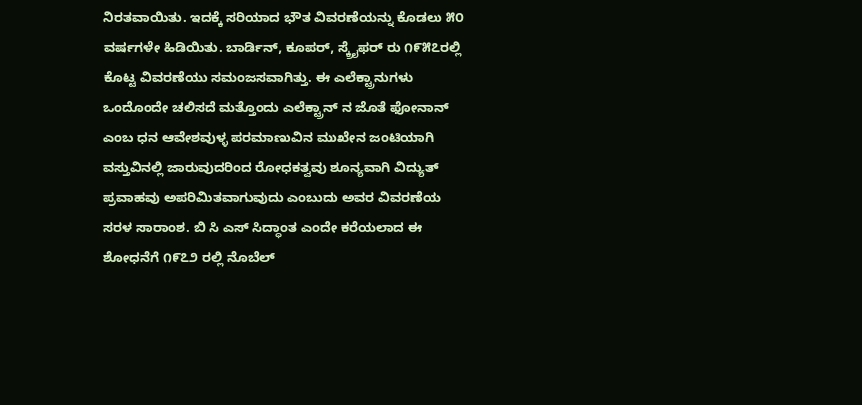ನಿರತವಾಯಿತು. ಇದಕ್ಕೆ ಸರಿಯಾದ ಭೌತ ವಿವರಣೆಯನ್ನು ಕೊಡಲು ೫೦ ವರ್ಷಗಳೇ ಹಿಡಿಯಿತು. ಬಾರ್ಡಿನ್, ಕೂಪರ್, ಸ್ಕ್ರೈಫರ್ ರು ೧೯೫೭ರಲ್ಲಿ ಕೊಟ್ಟ ವಿವರಣೆಯು ಸಮಂಜಸವಾಗಿತ್ತು. ಈ ಎಲೆಕ್ಟ್ರಾನುಗಳು ಒಂದೊಂದೇ ಚಲಿಸದೆ ಮತ್ತೊಂದು ಎಲೆಕ್ಟ್ರಾನ್ ನ ಜೊತೆ ಫೋನಾನ್ ಎಂಬ ಧನ ಆವೇಶವುಳ್ಳ ಪರಮಾಣುವಿನ ಮುಖೇನ ಜಂಟಿಯಾಗಿ ವಸ್ತುವಿನಲ್ಲಿ ಜಾರುವುದರಿಂದ ರೋಧಕತ್ವವು ಶೂನ್ಯವಾಗಿ ವಿದ್ಯುತ್ ಪ್ರವಾಹವು ಅಪರಿಮಿತವಾಗುವುದು ಎಂಬುದು ಅವರ ವಿವರಣೆಯ ಸರಳ ಸಾರಾಂಶ. ಬಿ ಸಿ ಎಸ್ ಸಿದ್ಧಾಂತ ಎಂದೇ ಕರೆಯಲಾದ ಈ ಶೋಧನೆಗೆ ೧೯೭೨ ರಲ್ಲಿ ನೊಬೆಲ್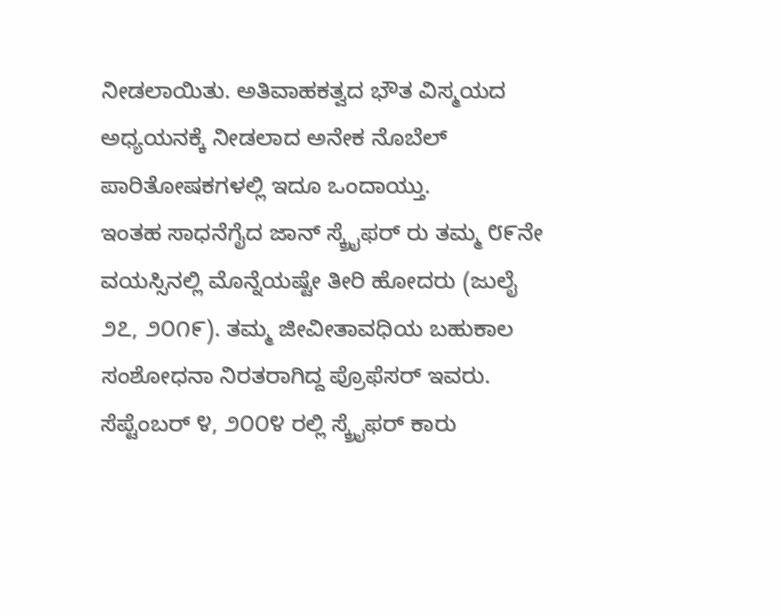ನೀಡಲಾಯಿತು. ಅತಿವಾಹಕತ್ವದ ಭೌತ ವಿಸ್ಮಯದ ಅಧ್ಯಯನಕ್ಕೆ ನೀಡಲಾದ ಅನೇಕ ನೊಬೆಲ್ ಪಾರಿತೋಷಕಗಳಲ್ಲಿ ಇದೂ ಒಂದಾಯ್ತು.
ಇಂತಹ ಸಾಧನೆಗೈದ ಜಾನ್ ಸ್ಕ್ರೈಫರ್ ರು ತಮ್ಮ ೮೯ನೇ ವಯಸ್ಸಿನಲ್ಲಿ ಮೊನ್ನೆಯಷ್ಟೇ ತೀರಿ ಹೋದರು (ಜುಲೈ ೨೭, ೨೦೧೯). ತಮ್ಮ ಜೀವೀತಾವಧಿಯ ಬಹುಕಾಲ ಸಂಶೋಧನಾ ನಿರತರಾಗಿದ್ದ ಪ್ರೊಫೆಸರ್ ಇವರು. ಸೆಪ್ಟೆಂಬರ್ ೪, ೨೦೦೪ ರಲ್ಲಿ ಸ್ಕ್ರೈಫರ್ ಕಾರು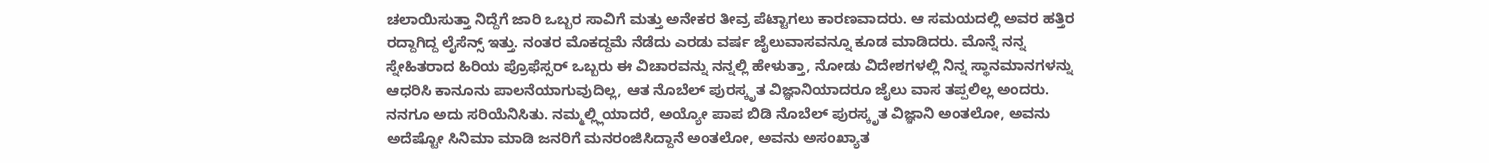ಚಲಾಯಿಸುತ್ತಾ ನಿದ್ದೆಗೆ ಜಾರಿ ಒಬ್ಬರ ಸಾವಿಗೆ ಮತ್ತು ಅನೇಕರ ತೀವ್ರ ಪೆಟ್ಟಾಗಲು ಕಾರಣವಾದರು. ಆ ಸಮಯದಲ್ಲಿ ಅವರ ಹತ್ತಿರ ರದ್ದಾಗಿದ್ದ ಲೈಸೆನ್ಸ್ ಇತ್ತು. ನಂತರ ಮೊಕದ್ದಮೆ ನೆಡೆದು ಎರಡು ವರ್ಷ ಜೈಲುವಾಸವನ್ನೂ ಕೂಡ ಮಾಡಿದರು. ಮೊನ್ನೆ ನನ್ನ ಸ್ನೇಹಿತರಾದ ಹಿರಿಯ ಪ್ರೊಫೆಸ್ಸರ್ ಒಬ್ಬರು ಈ ವಿಚಾರವನ್ನು ನನ್ನಲ್ಲಿ ಹೇಳುತ್ತಾ, ನೋಡು ವಿದೇಶಗಳಲ್ಲಿ ನಿನ್ನ ಸ್ಥಾನಮಾನಗಳನ್ನು ಆಧರಿಸಿ ಕಾನೂನು ಪಾಲನೆಯಾಗುವುದಿಲ್ಲ, ಆತ ನೊಬೆಲ್ ಪುರಸ್ಕೃತ ವಿಜ್ಞಾನಿಯಾದರೂ ಜೈಲು ವಾಸ ತಪ್ಪಲಿಲ್ಲ ಅಂದರು. ನನಗೂ ಅದು ಸರಿಯೆನಿಸಿತು. ನಮ್ಮಲ್ಲ್ಲಿಯಾದರೆ, ಅಯ್ಯೋ ಪಾಪ ಬಿಡಿ ನೊಬೆಲ್ ಪುರಸ್ಕೃತ ವಿಜ್ಞಾನಿ ಅಂತಲೋ, ಅವನು ಅದೆಷ್ಟೋ ಸಿನಿಮಾ ಮಾಡಿ ಜನರಿಗೆ ಮನರಂಜಿಸಿದ್ದಾನೆ ಅಂತಲೋ, ಅವನು ಅಸಂಖ್ಯಾತ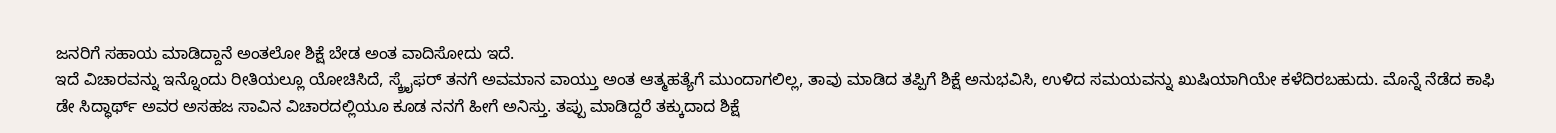ಜನರಿಗೆ ಸಹಾಯ ಮಾಡಿದ್ದಾನೆ ಅಂತಲೋ ಶಿಕ್ಷೆ ಬೇಡ ಅಂತ ವಾದಿಸೋದು ಇದೆ.
ಇದೆ ವಿಚಾರವನ್ನು ಇನ್ನೊಂದು ರೀತಿಯಲ್ಲೂ ಯೋಚಿಸಿದೆ, ಸ್ಕ್ರೈಫರ್ ತನಗೆ ಅವಮಾನ ವಾಯ್ತು ಅಂತ ಆತ್ಮಹತ್ಯೆಗೆ ಮುಂದಾಗಲಿಲ್ಲ, ತಾವು ಮಾಡಿದ ತಪ್ಪಿಗೆ ಶಿಕ್ಷೆ ಅನುಭವಿಸಿ, ಉಳಿದ ಸಮಯವನ್ನು ಖುಷಿಯಾಗಿಯೇ ಕಳೆದಿರಬಹುದು. ಮೊನ್ನೆ ನೆಡೆದ ಕಾಫಿ ಡೇ ಸಿದ್ಧಾರ್ಥ್ ಅವರ ಅಸಹಜ ಸಾವಿನ ವಿಚಾರದಲ್ಲಿಯೂ ಕೂಡ ನನಗೆ ಹೀಗೆ ಅನಿಸ್ತು. ತಪ್ಪು ಮಾಡಿದ್ದರೆ ತಕ್ಕುದಾದ ಶಿಕ್ಷೆ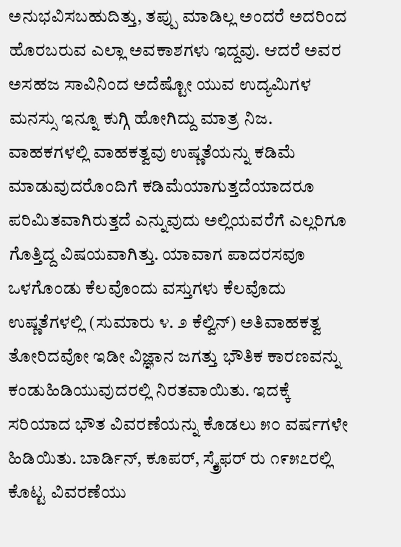ಅನುಭವಿಸಬಹುದಿತ್ತು, ತಪ್ಪು ಮಾಡಿಲ್ಲ ಅಂದರೆ ಅದರಿಂದ ಹೊರಬರುವ ಎಲ್ಲಾ ಅವಕಾಶಗಳು ಇದ್ದವು. ಆದರೆ ಅವರ ಅಸಹಜ ಸಾವಿನಿಂದ ಅದೆಷ್ಟೋ ಯುವ ಉದ್ಯಮಿಗಳ ಮನಸ್ಸು ಇನ್ನೂ ಕುಗ್ಗಿ ಹೋಗಿದ್ದು ಮಾತ್ರ ನಿಜ.
ವಾಹಕಗಳಲ್ಲಿ ವಾಹಕತ್ವವು ಉಷ್ಣತೆಯನ್ನು ಕಡಿಮೆ ಮಾಡುವುದರೊಂದಿಗೆ ಕಡಿಮೆಯಾಗುತ್ತದೆಯಾದರೂ ಪರಿಮಿತವಾಗಿರುತ್ತದೆ ಎನ್ನುವುದು ಅಲ್ಲಿಯವರೆಗೆ ಎಲ್ಲರಿಗೂ ಗೊತ್ತಿದ್ದ ವಿಷಯವಾಗಿತ್ತು. ಯಾವಾಗ ಪಾದರಸವೂ ಒಳಗೊಂಡು ಕೆಲವೊಂದು ವಸ್ತುಗಳು ಕೆಲವೊದು ಉಷ್ಣತೆಗಳಲ್ಲಿ (ಸುಮಾರು ೪. ೨ ಕೆಲ್ವಿನ್) ಅತಿವಾಹಕತ್ವ ತೋರಿದವೋ ಇಡೀ ವಿಜ್ಞಾನ ಜಗತ್ತು ಭೌತಿಕ ಕಾರಣವನ್ನು ಕಂಡುಹಿಡಿಯುವುದರಲ್ಲಿ ನಿರತವಾಯಿತು. ಇದಕ್ಕೆ ಸರಿಯಾದ ಭೌತ ವಿವರಣೆಯನ್ನು ಕೊಡಲು ೫೦ ವರ್ಷಗಳೇ ಹಿಡಿಯಿತು. ಬಾರ್ಡಿನ್, ಕೂಪರ್, ಸ್ಕ್ರೈಫರ್ ರು ೧೯೫೭ರಲ್ಲಿ ಕೊಟ್ಟ ವಿವರಣೆಯು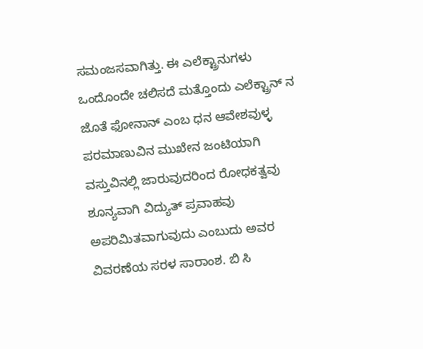ಸಮಂಜಸವಾಗಿತ್ತು. ಈ ಎಲೆಕ್ಟ್ರಾನುಗಳು ಒಂದೊಂದೇ ಚಲಿಸದೆ ಮತ್ತೊಂದು ಎಲೆಕ್ಟ್ರಾನ್ ನ ಜೊತೆ ಫೋನಾನ್ ಎಂಬ ಧನ ಆವೇಶವುಳ್ಳ ಪರಮಾಣುವಿನ ಮುಖೇನ ಜಂಟಿಯಾಗಿ ವಸ್ತುವಿನಲ್ಲಿ ಜಾರುವುದರಿಂದ ರೋಧಕತ್ವವು ಶೂನ್ಯವಾಗಿ ವಿದ್ಯುತ್ ಪ್ರವಾಹವು ಅಪರಿಮಿತವಾಗುವುದು ಎಂಬುದು ಅವರ ವಿವರಣೆಯ ಸರಳ ಸಾರಾಂಶ. ಬಿ ಸಿ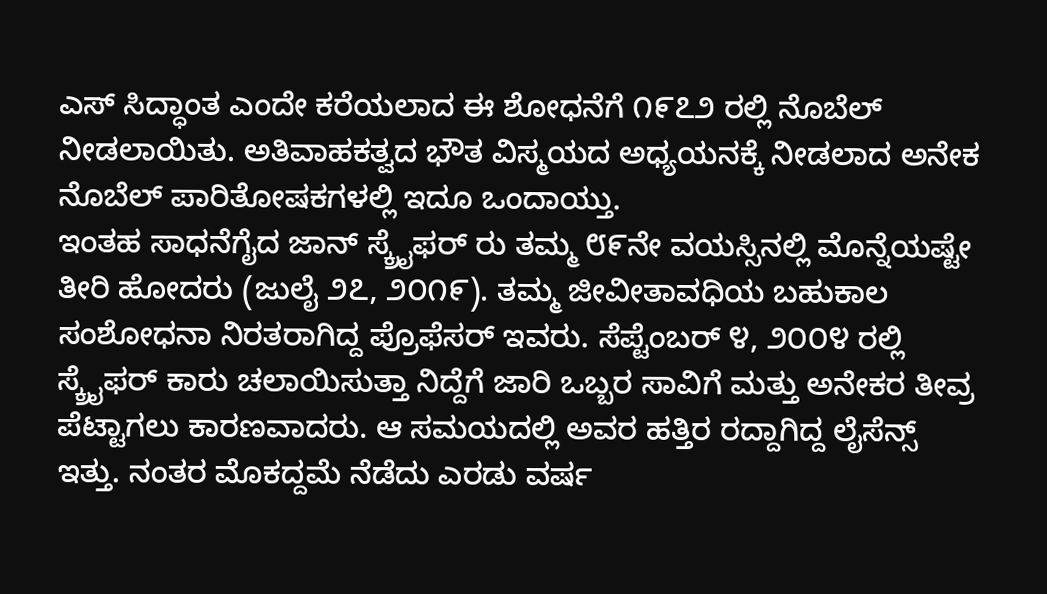ಎಸ್ ಸಿದ್ಧಾಂತ ಎಂದೇ ಕರೆಯಲಾದ ಈ ಶೋಧನೆಗೆ ೧೯೭೨ ರಲ್ಲಿ ನೊಬೆಲ್ ನೀಡಲಾಯಿತು. ಅತಿವಾಹಕತ್ವದ ಭೌತ ವಿಸ್ಮಯದ ಅಧ್ಯಯನಕ್ಕೆ ನೀಡಲಾದ ಅನೇಕ ನೊಬೆಲ್ ಪಾರಿತೋಷಕಗಳಲ್ಲಿ ಇದೂ ಒಂದಾಯ್ತು.
ಇಂತಹ ಸಾಧನೆಗೈದ ಜಾನ್ ಸ್ಕ್ರೈಫರ್ ರು ತಮ್ಮ ೮೯ನೇ ವಯಸ್ಸಿನಲ್ಲಿ ಮೊನ್ನೆಯಷ್ಟೇ ತೀರಿ ಹೋದರು (ಜುಲೈ ೨೭, ೨೦೧೯). ತಮ್ಮ ಜೀವೀತಾವಧಿಯ ಬಹುಕಾಲ ಸಂಶೋಧನಾ ನಿರತರಾಗಿದ್ದ ಪ್ರೊಫೆಸರ್ ಇವರು. ಸೆಪ್ಟೆಂಬರ್ ೪, ೨೦೦೪ ರಲ್ಲಿ ಸ್ಕ್ರೈಫರ್ ಕಾರು ಚಲಾಯಿಸುತ್ತಾ ನಿದ್ದೆಗೆ ಜಾರಿ ಒಬ್ಬರ ಸಾವಿಗೆ ಮತ್ತು ಅನೇಕರ ತೀವ್ರ ಪೆಟ್ಟಾಗಲು ಕಾರಣವಾದರು. ಆ ಸಮಯದಲ್ಲಿ ಅವರ ಹತ್ತಿರ ರದ್ದಾಗಿದ್ದ ಲೈಸೆನ್ಸ್ ಇತ್ತು. ನಂತರ ಮೊಕದ್ದಮೆ ನೆಡೆದು ಎರಡು ವರ್ಷ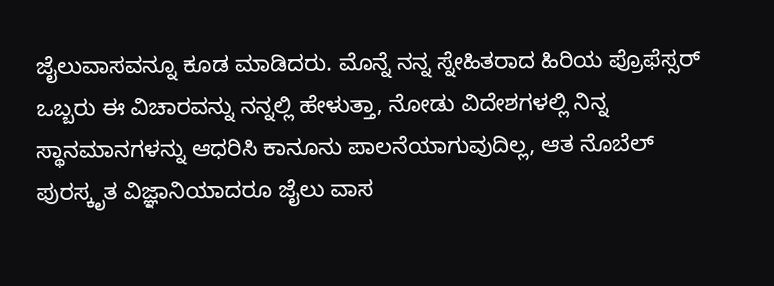ಜೈಲುವಾಸವನ್ನೂ ಕೂಡ ಮಾಡಿದರು. ಮೊನ್ನೆ ನನ್ನ ಸ್ನೇಹಿತರಾದ ಹಿರಿಯ ಪ್ರೊಫೆಸ್ಸರ್ ಒಬ್ಬರು ಈ ವಿಚಾರವನ್ನು ನನ್ನಲ್ಲಿ ಹೇಳುತ್ತಾ, ನೋಡು ವಿದೇಶಗಳಲ್ಲಿ ನಿನ್ನ ಸ್ಥಾನಮಾನಗಳನ್ನು ಆಧರಿಸಿ ಕಾನೂನು ಪಾಲನೆಯಾಗುವುದಿಲ್ಲ, ಆತ ನೊಬೆಲ್ ಪುರಸ್ಕೃತ ವಿಜ್ಞಾನಿಯಾದರೂ ಜೈಲು ವಾಸ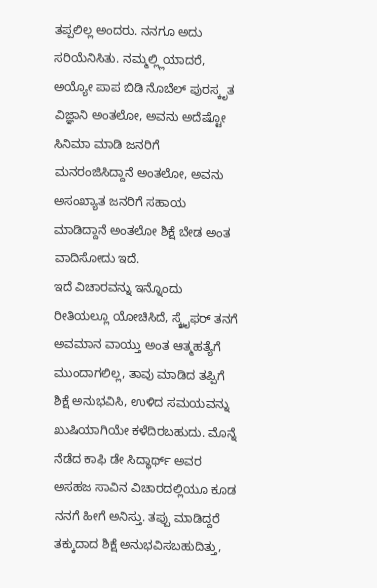ತಪ್ಪಲಿಲ್ಲ ಅಂದರು. ನನಗೂ ಅದು ಸರಿಯೆನಿಸಿತು. ನಮ್ಮಲ್ಲ್ಲಿಯಾದರೆ, ಅಯ್ಯೋ ಪಾಪ ಬಿಡಿ ನೊಬೆಲ್ ಪುರಸ್ಕೃತ ವಿಜ್ಞಾನಿ ಅಂತಲೋ, ಅವನು ಅದೆಷ್ಟೋ ಸಿನಿಮಾ ಮಾಡಿ ಜನರಿಗೆ ಮನರಂಜಿಸಿದ್ದಾನೆ ಅಂತಲೋ, ಅವನು ಅಸಂಖ್ಯಾತ ಜನರಿಗೆ ಸಹಾಯ ಮಾಡಿದ್ದಾನೆ ಅಂತಲೋ ಶಿಕ್ಷೆ ಬೇಡ ಅಂತ ವಾದಿಸೋದು ಇದೆ.
ಇದೆ ವಿಚಾರವನ್ನು ಇನ್ನೊಂದು ರೀತಿಯಲ್ಲೂ ಯೋಚಿಸಿದೆ, ಸ್ಕ್ರೈಫರ್ ತನಗೆ ಅವಮಾನ ವಾಯ್ತು ಅಂತ ಆತ್ಮಹತ್ಯೆಗೆ ಮುಂದಾಗಲಿಲ್ಲ, ತಾವು ಮಾಡಿದ ತಪ್ಪಿಗೆ ಶಿಕ್ಷೆ ಅನುಭವಿಸಿ, ಉಳಿದ ಸಮಯವನ್ನು ಖುಷಿಯಾಗಿಯೇ ಕಳೆದಿರಬಹುದು. ಮೊನ್ನೆ ನೆಡೆದ ಕಾಫಿ ಡೇ ಸಿದ್ಧಾರ್ಥ್ ಅವರ ಅಸಹಜ ಸಾವಿನ ವಿಚಾರದಲ್ಲಿಯೂ ಕೂಡ ನನಗೆ ಹೀಗೆ ಅನಿಸ್ತು. ತಪ್ಪು ಮಾಡಿದ್ದರೆ ತಕ್ಕುದಾದ ಶಿಕ್ಷೆ ಅನುಭವಿಸಬಹುದಿತ್ತು,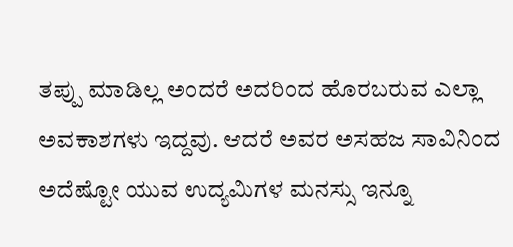ತಪ್ಪು ಮಾಡಿಲ್ಲ ಅಂದರೆ ಅದರಿಂದ ಹೊರಬರುವ ಎಲ್ಲಾ ಅವಕಾಶಗಳು ಇದ್ದವು. ಆದರೆ ಅವರ ಅಸಹಜ ಸಾವಿನಿಂದ ಅದೆಷ್ಟೋ ಯುವ ಉದ್ಯಮಿಗಳ ಮನಸ್ಸು ಇನ್ನೂ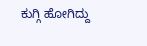ಕುಗ್ಗಿ ಹೋಗಿದ್ದು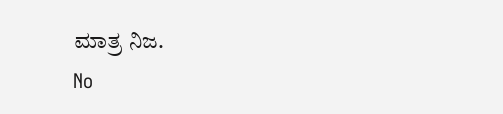ಮಾತ್ರ ನಿಜ.
No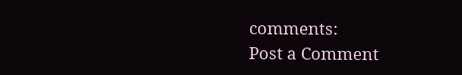comments:
Post a Comment